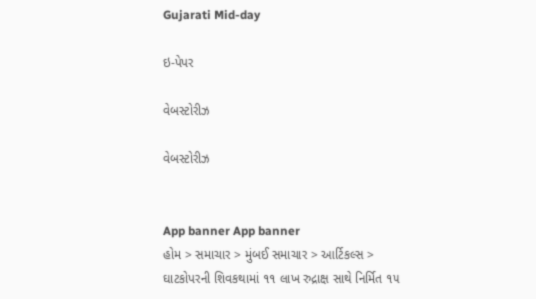Gujarati Mid-day

ઇ-પેપર

વેબસ્ટોરીઝ

વેબસ્ટોરીઝ


App banner App banner
હોમ > સમાચાર > મુંબઈ સમાચાર > આર્ટિકલ્સ > ઘાટકોપરની શિવકથામાં ૧૧ લાખ રુદ્રાક્ષ સાથે નિર્મિત ૧૫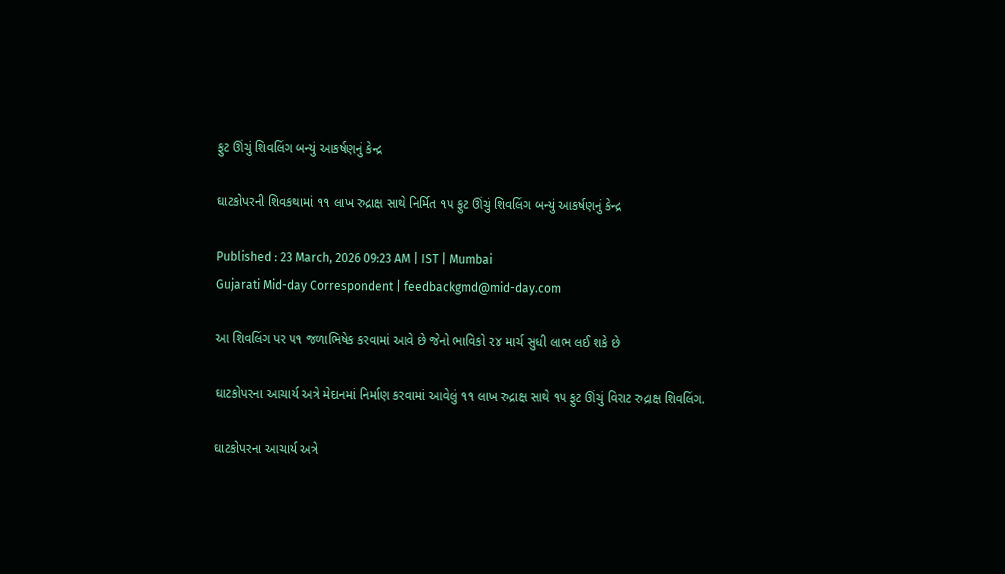ફુટ ઊંચું શિવલિંગ બન્યું આકર્ષણનું કેન્દ્ર

ઘાટકોપરની શિવકથામાં ૧૧ લાખ રુદ્રાક્ષ સાથે નિર્મિત ૧૫ ફુટ ઊંચું શિવલિંગ બન્યું આકર્ષણનું કેન્દ્ર

Published : 23 March, 2026 09:23 AM | IST | Mumbai
Gujarati Mid-day Correspondent | feedbackgmd@mid-day.com

આ શિવલિંગ પર ૫૧ જળાભિષેક કરવામાં આવે છે જેનો ભાવિકો ૨૪ માર્ચ સુધી લાભ લઈ શકે છે

ઘાટકોપરના આચાર્ય અત્રે મેદાનમાં નિર્માણ કરવામાં આવેલું ૧૧ લાખ રુદ્રાક્ષ સાથે ૧૫ ફુટ ઊંચું વિરાટ રુદ્રાક્ષ ‌શિવલિંગ.

ઘાટકોપરના આચાર્ય અત્રે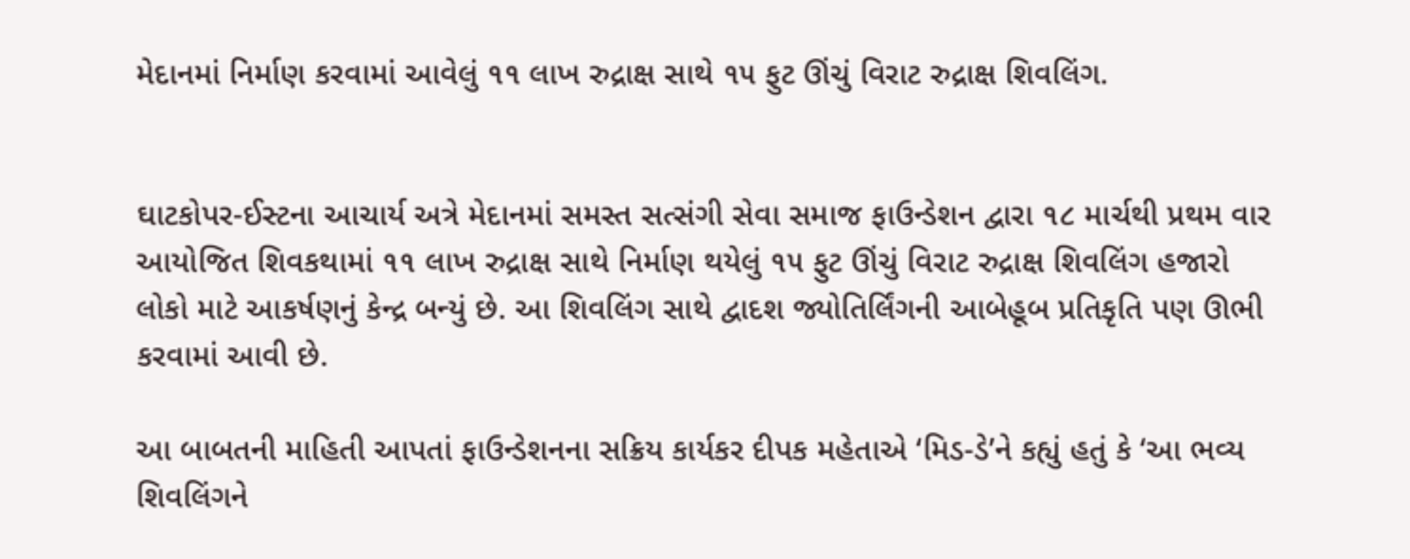મેદાનમાં નિર્માણ કરવામાં આવેલું ૧૧ લાખ રુદ્રાક્ષ સાથે ૧૫ ફુટ ઊંચું વિરાટ રુદ્રાક્ષ ‌શિવલિંગ.


ઘાટકોપર-ઈસ્ટના આચાર્ય અત્રે મેદાનમાં સમસ્ત સત્સંગી સેવા સમાજ ફાઉન્ડેશન દ્વારા ૧૮ માર્ચથી પ્રથમ વાર આયોજિત શિવકથામાં ૧૧ લાખ રુદ્રાક્ષ સાથે નિર્માણ થયેલું ૧૫ ફુટ ઊંચું વિરાટ રુદ્રાક્ષ ‌શિવલિંગ હજારો લોકો માટે આકર્ષણનું કેન્દ્ર બન્યું છે. આ ‌શિવલિંગ સાથે દ્વાદશ જ્યોતિર્લિંગની આબેહૂબ પ્રતિકૃતિ પણ ઊભી કરવામાં આવી છે.

આ બાબતની માહિતી આપતાં ફાઉન્ડેશનના સક્રિય કાર્યકર દીપક મહેતાએ ‘મિડ-ડે’ને કહ્યું હતું કે ‘આ ભવ્ય શિવલિંગને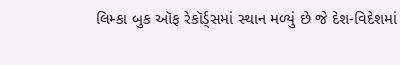લિમ્કા બુક ઑફ રેકૉર્ડ્સમાં સ્થાન મળ્યું છે જે દેશ-વિદેશમાં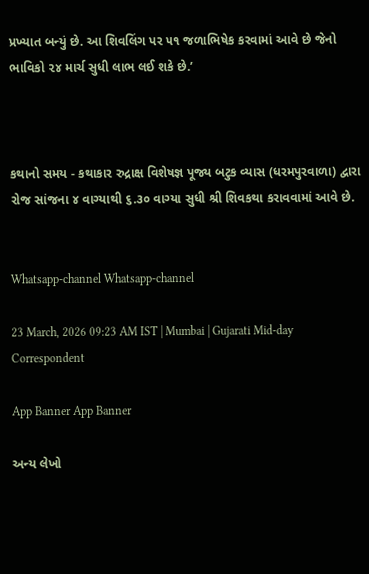પ્રખ્યાત બન્યું છે. આ શિવલિંગ પર ૫૧ જળાભિષેક કરવામાં આવે છે જેનો ભાવિકો ૨૪ માર્ચ સુધી લાભ લઈ શકે છે.’



કથાનો સમય - કથાકાર રુદ્રાક્ષ વિશેષજ્ઞ પૂજ્ય બટુક વ્યાસ (ધરમપુરવાળા) દ્વારા રોજ સાંજના ૪ વાગ્યાથી ૬.૩૦ વાગ્યા સુધી શ્રી શિવકથા કરાવવામાં આવે છે.


Whatsapp-channel Whatsapp-channel

23 March, 2026 09:23 AM IST | Mumbai | Gujarati Mid-day Correspondent

App Banner App Banner

અન્ય લેખો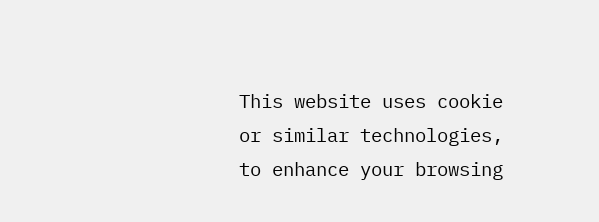This website uses cookie or similar technologies, to enhance your browsing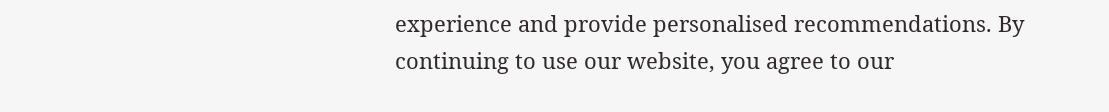experience and provide personalised recommendations. By continuing to use our website, you agree to our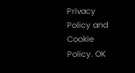Privacy Policy and Cookie Policy. OK